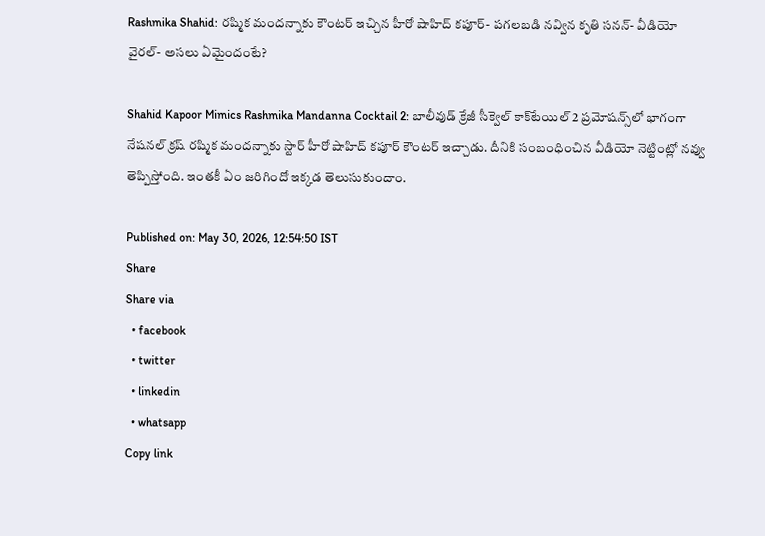Rashmika Shahid: రష్మిక మందన్నాకు కౌంటర్ ఇచ్చిన హీరో షాహిద్ కపూర్- పగలబడి నవ్విన కృతి సనన్- వీడియో వైరల్- అసలు ఏమైందంటే?

Shahid Kapoor Mimics Rashmika Mandanna Cocktail 2: బాలీవుడ్ క్రేజీ సీక్వెల్ కాక్‌టేయిల్ 2 ప్రమోషన్స్‌లో భాగంగా నేషనల్ క్రష్ రష్మిక మందన్నాకు స్టార్ హీరో షాహిద్ కపూర్ కౌంటర్ ఇచ్చాడు. దీనికి సంబంధించిన వీడియో నెట్టింట్లో నవ్వు తెప్పిస్తోంది. ఇంతకీ ఏం జరిగిందో ఇక్కడ తెలుసుకుందాం.

Published on: May 30, 2026, 12:54:50 IST
Share
Share via
  • facebook
  • twitter
  • linkedin
  • whatsapp
Copy link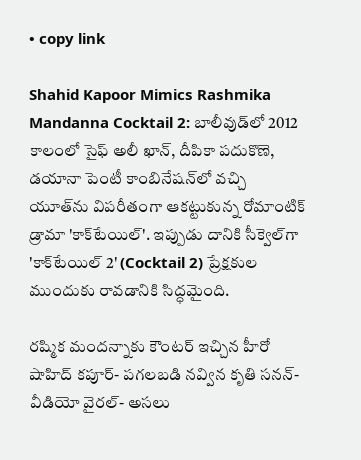• copy link

Shahid Kapoor Mimics Rashmika Mandanna Cocktail 2: బాలీవుడ్‌లో 2012 కాలంలో సైఫ్ అలీ ఖాన్, దీపికా పదుకొణె, డయానా పెంటీ కాంబినేషన్‌లో వచ్చి యూత్‌ను విపరీతంగా ఆకట్టుకున్న రోమాంటిక్ డ్రామా 'కాక్‌టేయిల్'. ఇప్పుడు దానికి సీక్వెల్‌గా 'కాక్‌టేయిల్ 2' (Cocktail 2) ప్రేక్షకుల ముందుకు రావడానికి సిద్ధమైంది.

రష్మిక మందన్నాకు కౌంటర్ ఇచ్చిన హీరో షాహిద్ కపూర్- పగలబడి నవ్విన కృతి సనన్- వీడియో వైరల్- అసలు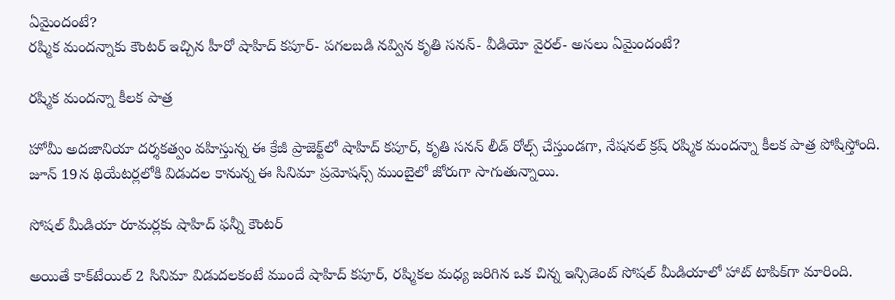ఏమైందంటే?
రష్మిక మందన్నాకు కౌంటర్ ఇచ్చిన హీరో షాహిద్ కపూర్- పగలబడి నవ్విన కృతి సనన్- వీడియో వైరల్- అసలు ఏమైందంటే?

రష్మిక మందన్నా కీలక పాత్ర

హోమీ అదజానియా దర్శకత్వం వహిస్తున్న ఈ క్రేజీ ప్రాజెక్ట్‌లో షాహిద్ కపూర్, కృతి సనన్ లీడ్ రోల్స్ చేస్తుండగా, నేషనల్ క్రష్ రష్మిక మందన్నా కీలక పాత్ర పోషిస్తోంది. జూన్ 19న థియేటర్లలోకి విడుదల కానున్న ఈ సినిమా ప్రమోషన్స్ ముంబైలో జోరుగా సాగుతున్నాయి.

సోషల్ మీడియా రూమర్లకు షాహిద్ ఫన్నీ కౌంటర్

అయితే కాక్‌టేయిల్ 2 సినిమా విడుదలకంటే ముందే షాహిద్ కపూర్, రష్మికల మధ్య జరిగిన ఒక చిన్న ఇన్సిడెంట్ సోషల్ మీడియాలో హాట్ టాపిక్‌గా మారింది.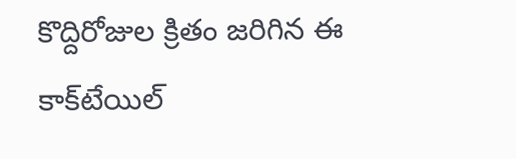కొద్దిరోజుల క్రితం జరిగిన ఈ కాక్‌టేయిల్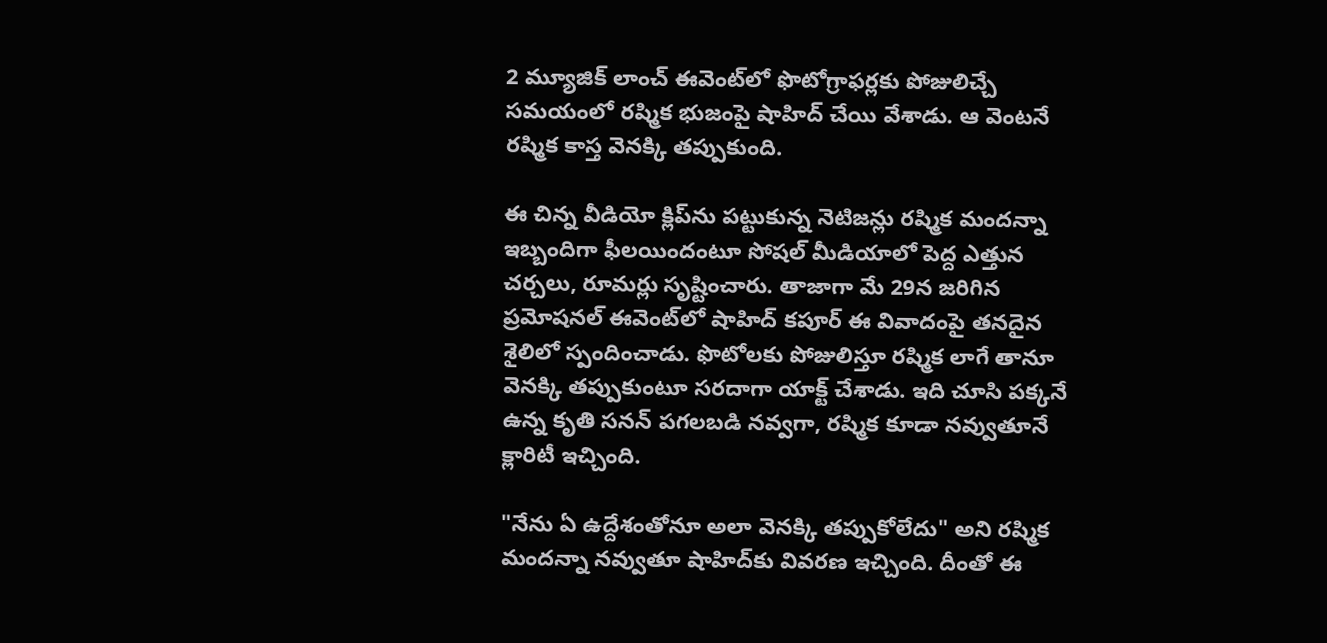2 మ్యూజిక్ లాంచ్ ఈవెంట్‌లో ఫొటోగ్రాఫర్లకు పోజులిచ్చే సమయంలో రష్మిక భుజంపై షాహిద్ చేయి వేశాడు. ఆ వెంటనే రష్మిక కాస్త వెనక్కి తప్పుకుంది.

ఈ చిన్న వీడియో క్లిప్‌ను పట్టుకున్న నెటిజన్లు రష్మిక మందన్నా ఇబ్బందిగా ఫీలయిందంటూ సోషల్ మీడియాలో పెద్ద ఎత్తున చర్చలు, రూమర్లు సృష్టించారు. తాజాగా మే 29న జరిగిన ప్రమోషనల్ ఈవెంట్‌లో షాహిద్ కపూర్ ఈ వివాదంపై తనదైన శైలిలో స్పందించాడు. ఫొటోలకు పోజులిస్తూ రష్మిక లాగే తానూ వెనక్కి తప్పుకుంటూ సరదాగా యాక్ట్ చేశాడు. ఇది చూసి పక్కనే ఉన్న కృతి సనన్ పగలబడి నవ్వగా, రష్మిక కూడా నవ్వుతూనే క్లారిటీ ఇచ్చింది.

"నేను ఏ ఉద్దేశంతోనూ అలా వెనక్కి తప్పుకోలేదు" అని రష్మిక మందన్నా నవ్వుతూ షాహిద్‌కు వివరణ ఇచ్చింది. దీంతో ఈ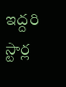ఇద్దరి స్టార్ల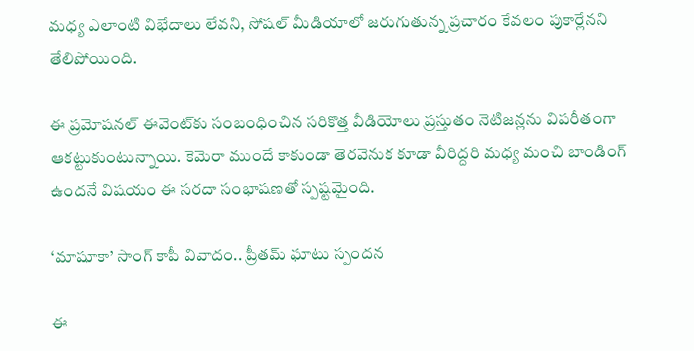మధ్య ఎలాంటి విభేదాలు లేవని, సోషల్ మీడియాలో జరుగుతున్న ప్రచారం కేవలం పుకార్లేనని తేలిపోయింది.

ఈ ప్రమోషనల్ ఈవెంట్‌కు సంబంధించిన సరికొత్త వీడియోలు ప్రస్తుతం నెటిజన్లను విపరీతంగా ఆకట్టుకుంటున్నాయి. కెమెరా ముందే కాకుండా తెరవెనుక కూడా వీరిద్దరి మధ్య మంచి బాండింగ్ ఉందనే విషయం ఈ సరదా సంభాషణతో స్పష్టమైంది.

‘మాషూకా’ సాంగ్ కాపీ వివాదం.. ప్రీతమ్ ఘాటు స్పందన

ఈ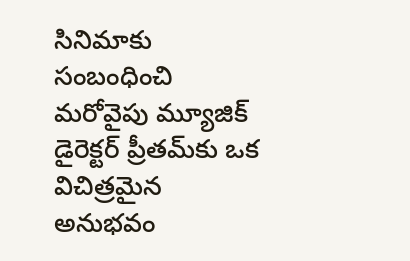సినిమాకు సంబంధించి మరోవైపు మ్యూజిక్ డైరెక్టర్ ప్రీతమ్‌కు ఒక విచిత్రమైన అనుభవం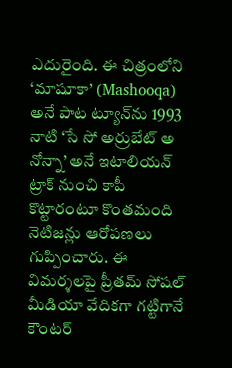ఎదురైంది. ఈ చిత్రంలోని ‘మాషూకా’ (Mashooqa) అనే పాట ట్యూన్‌ను 1993 నాటి ‘సే సో అర్రుబేట్ అ నోన్నా’ అనే ఇటాలియన్ ట్రాక్ నుంచి కాపీ కొట్టారంటూ కొంతమంది నెటిజన్లు ఆరోపణలు గుప్పించారు. ఈ విమర్శలపై ప్రీతమ్ సోషల్ మీడియా వేదికగా గట్టిగానే కౌంటర్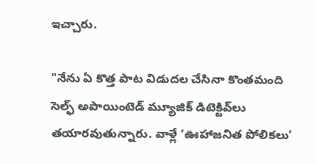ఇచ్చారు.

"నేను ఏ కొత్త పాట విడుదల చేసినా కొంతమంది సెల్ఫ్ అపాయింటెడ్ మ్యూజిక్ డిటెక్టివ్‌లు తయారవుతున్నారు. వాళ్లే ‘ఊహాజనిత పోలికలు’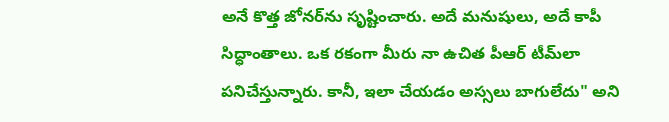అనే కొత్త జోనర్‌ను సృష్టించారు. అదే మనుషులు, అదే కాపీ సిద్ధాంతాలు. ఒక రకంగా మీరు నా ఉచిత పీఆర్ టీమ్‌లా పనిచేస్తున్నారు. కానీ, ఇలా చేయడం అస్సలు బాగులేదు" అని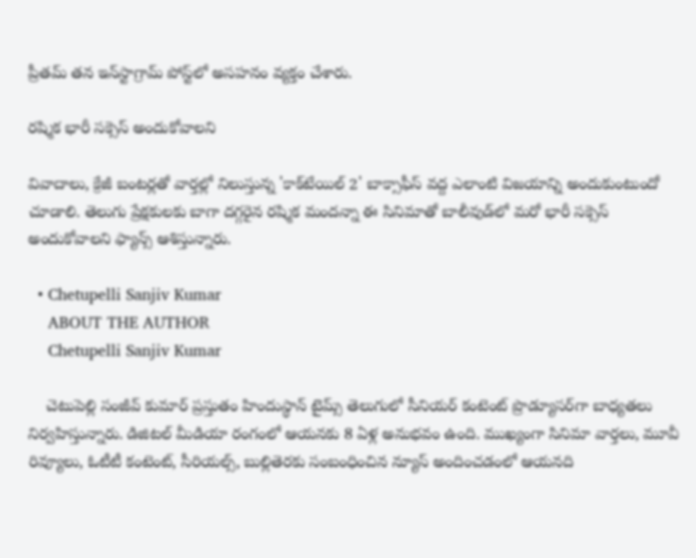ప్రీతమ్ తన ఇన్‌స్టాగ్రామ్ పోస్ట్‌లో అసహనం వ్యక్తం చేశారు.

రష్మిక భారీ సక్సెస్ అందుకోవాలని

వివాదాలు, క్రేజీ బంటర్లతో వార్తల్లో నిలుస్తున్న 'కాక్‌టేయిల్ 2' బాక్సాఫీస్ వద్ద ఎలాంటి విజయాన్ని అందుకుంటుందో చూడాలి. తెలుగు ప్రేక్షకులకు బాగా దగ్గరైన రష్మిక మందన్నా ఈ సినిమాతో బాలీవుడ్‌లో మరో భారీ సక్సెస్ అందుకోవాలని ఫ్యాన్స్ ఆశిస్తున్నారు.

  • Chetupelli Sanjiv Kumar
    ABOUT THE AUTHOR
    Chetupelli Sanjiv Kumar

    చెటుపెల్లి సంజీవ్ కుమార్ ప్రస్తుతం హిందుస్థాన్ టైమ్స్ తెలుగులో సీనియర్ కంటెంట్ ప్రొడ్యూసర్‌గా బాధ్యతలు నిర్వహిస్తున్నారు. డిజిటల్ మీడియా రంగంలో ఆయనకు 8 ఏళ్ల అనుభవం ఉంది. ముఖ్యంగా సినిమా వార్తలు, మూవీ రివ్యూలు, ఓటీటీ కంటెంట్, సీరియల్స్, బుల్లితెరకు సంబంధించిన న్యూస్ అందించడంలో ఆయనది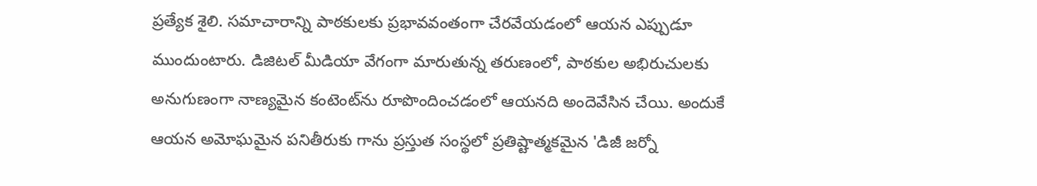ప్రత్యేక శైలి. సమాచారాన్ని పాఠకులకు ప్రభావవంతంగా చేరవేయడంలో ఆయన ఎప్పుడూ ముందుంటారు. డిజిటల్ మీడియా వేగంగా మారుతున్న తరుణంలో, పాఠకుల అభిరుచులకు అనుగుణంగా నాణ్యమైన కంటెంట్‌ను రూపొందించడంలో ఆయనది అందెవేసిన చేయి. అందుకే ఆయన అమోఘమైన పనితీరుకు గాను ప్రస్తుత సంస్థలో ప్రతిష్టాత్మకమైన 'డిజీ జర్నో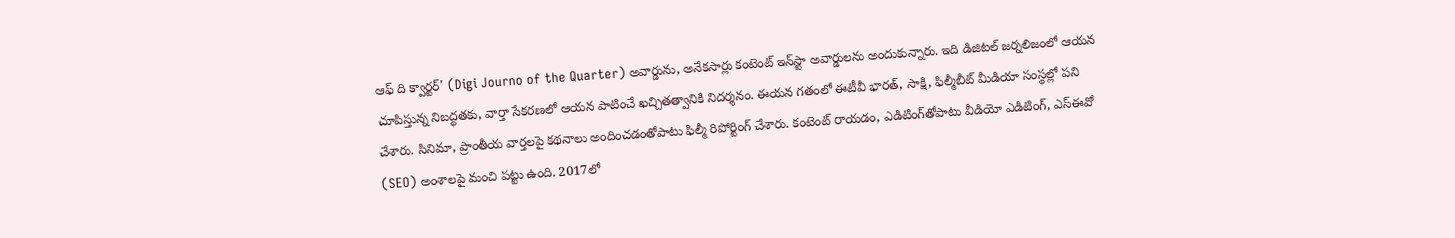ఆఫ్ ది క్వార్టర్' (Digi Journo of the Quarter) అవార్డును, అనేకసార్లు కంటెంట్ ఇన్‌స్టా అవార్డులను అందుకున్నారు. ఇది డిజిటల్ జర్నలిజంలో ఆయన చూపిస్తున్న నిబద్ధతకు, వార్తా సేకరణలో ఆయన పాటించే ఖచ్చితత్వానికి నిదర్శనం. ఈయన గతంలో ఈటీవీ భారత్, సాక్షి, ఫిల్మీబీట్ మీడియా సంస్థల్లో పని చేశారు. సినిమా, ప్రాంతీయ వార్తలపై కథనాలు అందించడంతోపాటు ఫిల్మీ రిపోర్టింగ్ చేశారు. కంటెంట్ రాయడం, ఎడిటింగ్‌తోపాటు వీడియో ఎడిటింగ్, ఎస్‌ఈవో (SEO) అంశాలపై మంచి పట్టు ఉంది. 2017లో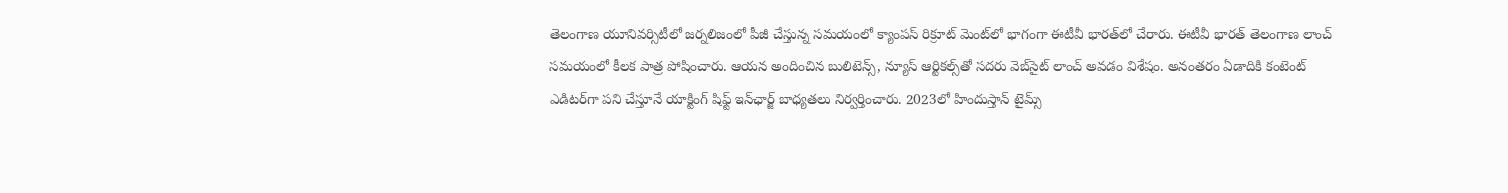తెలంగాణ యూనివర్సిటీలో జర్నలిజంలో పీజీ చేస్తున్న సమయంలో క్యాంపస్ రిక్రూట్ మెంట్‌లో భాగంగా ఈటీవీ భారత్‌లో చేరారు. ఈటీవీ భారత్ తెలంగాణ లాంచ్ సమయంలో కీలక పాత్ర పోషించారు. ఆయన అందించిన బులిటెన్స్, న్యూస్ ఆర్టికల్స్‌తో సదరు వెబ్‌సైట్ లాంచ్ అవడం విశేషం. అనంతరం ఏడాదికి కంటెంట్ ఎడిటర్‌గా పని చేస్తూనే యాక్టింగ్ షిఫ్ట్ ఇన్‌ఛార్జ్ బాధ్యతలు నిర్వర్తించారు. 2023లో హిందుస్తాన్ టైమ్స్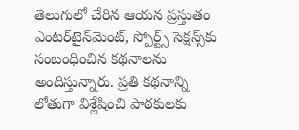తెలుగులో చేరిన ఆయన ప్రస్తుతం ఎంటర్‌టైన్‌మెంట్, స్పోర్ట్స్ సెక్షన్స్‌కు సంబంధించిన కథనాలను అందిస్తున్నారు. ప్రతి కథనాన్ని లోతుగా విశ్లేషించి పాఠకులకు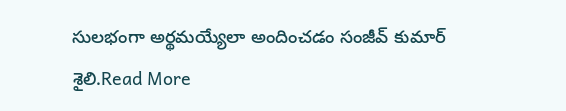సులభంగా అర్థమయ్యేలా అందించడం సంజీవ్ కుమార్ శైలి.Read More